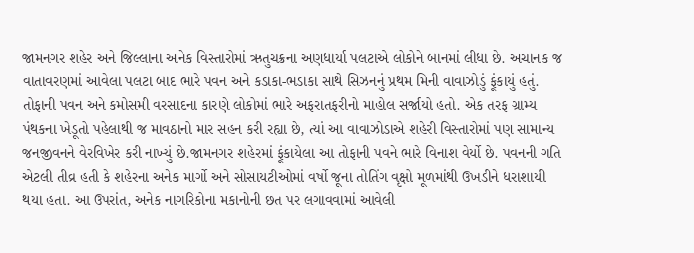જામનગર શહેર અને જિલ્લાના અનેક વિસ્તારોમાં ઋતુચક્રના અણધાર્યા પલટાએ લોકોને બાનમાં લીધા છે. અચાનક જ વાતાવરણમાં આવેલા પલટા બાદ ભારે પવન અને કડાકા-ભડાકા સાથે સિઝનનું પ્રથમ મિની વાવાઝોડું ફૂંકાયું હતું. તોફાની પવન અને કમોસમી વરસાદના કારણે લોકોમાં ભારે અફરાતફરીનો માહોલ સર્જાયો હતો. એક તરફ ગ્રામ્ય પંથકના ખેડૂતો પહેલાથી જ માવઠાનો માર સહન કરી રહ્યા છે, ત્યાં આ વાવાઝોડાએ શહેરી વિસ્તારોમાં પણ સામાન્ય જનજીવનને વેરવિખેર કરી નાખ્યું છે.જામનગર શહેરમાં ફૂંકાયેલા આ તોફાની પવને ભારે વિનાશ વેર્યો છે. પવનની ગતિ એટલી તીવ્ર હતી કે શહેરના અનેક માર્ગો અને સોસાયટીઓમાં વર્ષો જૂના તોતિંગ વૃક્ષો મૂળમાંથી ઉખડીને ધરાશાયી થયા હતા. આ ઉપરાંત, અનેક નાગરિકોના મકાનોની છત પર લગાવવામાં આવેલી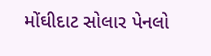મોંઘીદાટ સોલાર પેનલો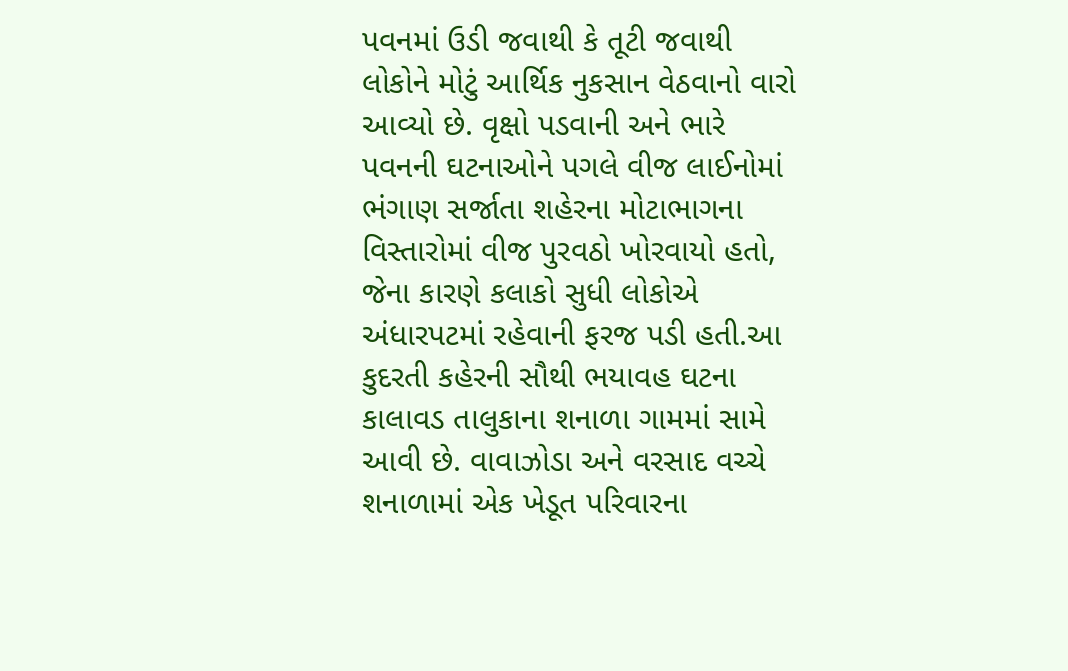પવનમાં ઉડી જવાથી કે તૂટી જવાથી લોકોને મોટું આર્થિક નુકસાન વેઠવાનો વારો આવ્યો છે. વૃક્ષો પડવાની અને ભારે પવનની ઘટનાઓને પગલે વીજ લાઈનોમાં ભંગાણ સર્જાતા શહેરના મોટાભાગના વિસ્તારોમાં વીજ પુરવઠો ખોરવાયો હતો, જેના કારણે કલાકો સુધી લોકોએ અંધારપટમાં રહેવાની ફરજ પડી હતી.આ કુદરતી કહેરની સૌથી ભયાવહ ઘટના કાલાવડ તાલુકાના શનાળા ગામમાં સામે આવી છે. વાવાઝોડા અને વરસાદ વચ્ચે શનાળામાં એક ખેડૂત પરિવારના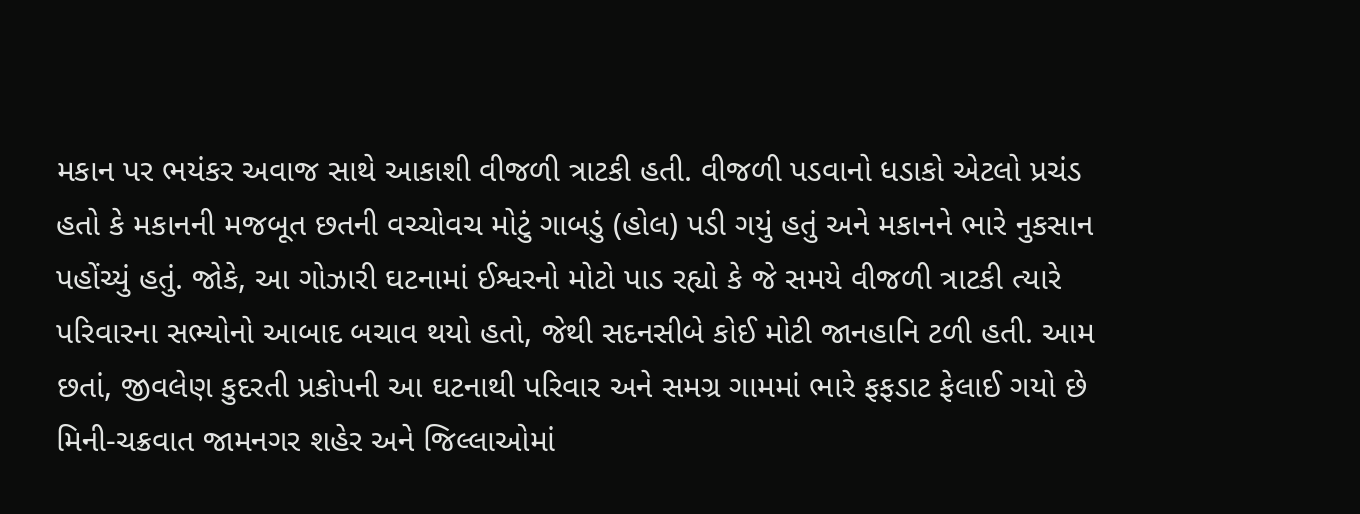મકાન પર ભયંકર અવાજ સાથે આકાશી વીજળી ત્રાટકી હતી. વીજળી પડવાનો ધડાકો એટલો પ્રચંડ હતો કે મકાનની મજબૂત છતની વચ્ચોવચ મોટું ગાબડું (હોલ) પડી ગયું હતું અને મકાનને ભારે નુકસાન પહોંચ્યું હતું. જોકે, આ ગોઝારી ઘટનામાં ઈશ્વરનો મોટો પાડ રહ્યો કે જે સમયે વીજળી ત્રાટકી ત્યારે પરિવારના સભ્યોનો આબાદ બચાવ થયો હતો, જેથી સદનસીબે કોઈ મોટી જાનહાનિ ટળી હતી. આમ છતાં, જીવલેણ કુદરતી પ્રકોપની આ ઘટનાથી પરિવાર અને સમગ્ર ગામમાં ભારે ફફડાટ ફેલાઈ ગયો છે
મિની-ચક્રવાત જામનગર શહેર અને જિલ્લાઓમાં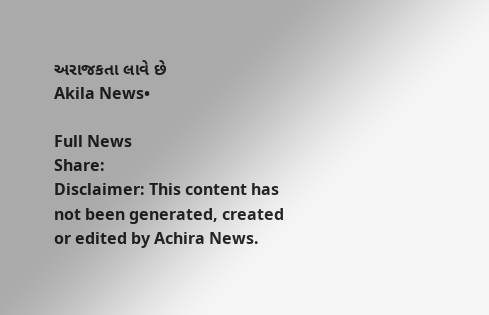અરાજકતા લાવે છે
Akila News•

Full News
Share:
Disclaimer: This content has not been generated, created or edited by Achira News.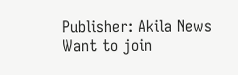Publisher: Akila News
Want to join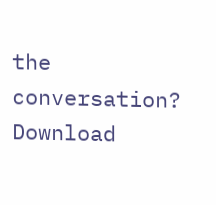the conversation?
Download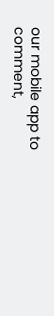our mobile app to comment,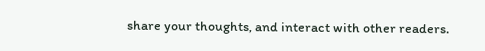share your thoughts, and interact with other readers.